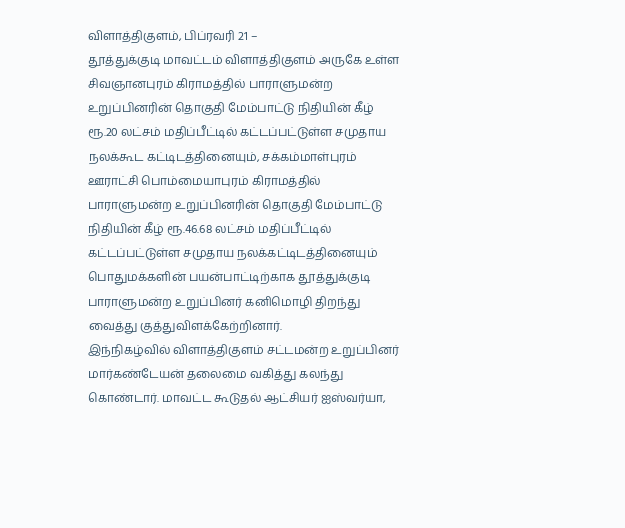விளாத்திகுளம், பிப்ரவரி 21 –
தூத்துக்குடி மாவட்டம் விளாத்திகுளம் அருகே உள்ள சிவஞானபுரம் கிராமத்தில் பாராளுமன்ற உறுப்பினரின் தொகுதி மேம்பாட்டு நிதியின் கீழ் ரூ.20 லட்சம் மதிப்பீட்டில் கட்டப்பட்டுள்ள சமுதாய நலக்கூட கட்டிடத்தினையும், சக்கம்மாள்புரம் ஊராட்சி பொம்மையாபுரம் கிராமத்தில் பாராளுமன்ற உறுப்பினரின் தொகுதி மேம்பாட்டு நிதியின் கீழ் ரூ.46.68 லட்சம் மதிப்பீட்டில் கட்டப்பட்டுள்ள சமுதாய நலக்கட்டிடத்தினையும் பொதுமக்களின் பயன்பாட்டிற்காக தூத்துக்குடி பாராளுமன்ற உறுப்பினர் கனிமொழி திறந்து வைத்து குத்துவிளக்கேற்றினார்.
இந்நிகழ்வில் விளாத்திகுளம் சட்டமன்ற உறுப்பினர் மார்கண்டேயன் தலைமை வகித்து கலந்து கொண்டார். மாவட்ட கூடுதல் ஆட்சியர் ஐஸ்வர்யா,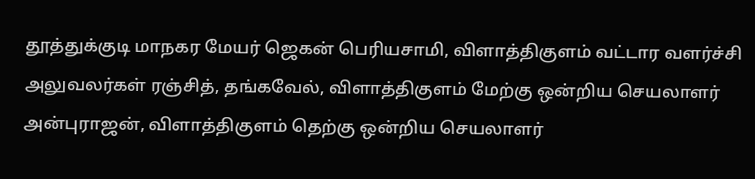தூத்துக்குடி மாநகர மேயர் ஜெகன் பெரியசாமி, விளாத்திகுளம் வட்டார வளர்ச்சி அலுவலர்கள் ரஞ்சித், தங்கவேல், விளாத்திகுளம் மேற்கு ஒன்றிய செயலாளர் அன்புராஜன், விளாத்திகுளம் தெற்கு ஒன்றிய செயலாளர்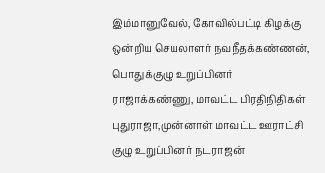இம்மானுவேல், கோவில்பட்டி கிழக்கு ஒன்றிய செயலாளர் நவநீதக்கண்ணன், பொதுக்குழு உறுப்பினர் ராஜாக்கண்ணு, மாவட்ட பிரதிநிதிகள் புதுராஜா,முன்னாள் மாவட்ட ஊராட்சி குழு உறுப்பினர் நடராஜன்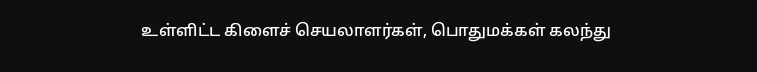உள்ளிட்ட கிளைச் செயலாளர்கள், பொதுமக்கள் கலந்து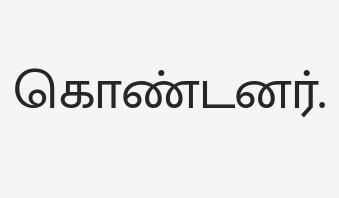கொண்டனர்.